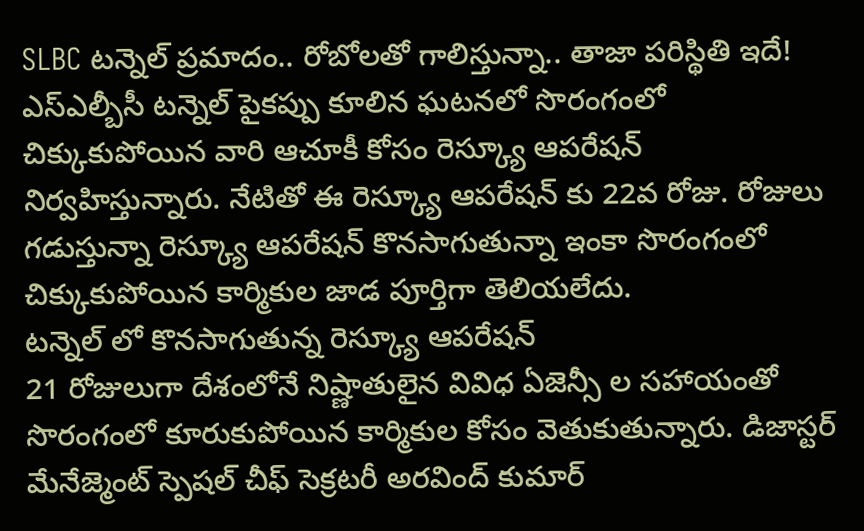SLBC టన్నెల్ ప్రమాదం.. రోబోలతో గాలిస్తున్నా.. తాజా పరిస్థితి ఇదే!
ఎస్ఎల్బీసీ టన్నెల్ పైకప్పు కూలిన ఘటనలో సొరంగంలో చిక్కుకుపోయిన వారి ఆచూకీ కోసం రెస్క్యూ ఆపరేషన్ నిర్వహిస్తున్నారు. నేటితో ఈ రెస్క్యూ ఆపరేషన్ కు 22వ రోజు. రోజులు గడుస్తున్నా రెస్క్యూ ఆపరేషన్ కొనసాగుతున్నా ఇంకా సొరంగంలో చిక్కుకుపోయిన కార్మికుల జాడ పూర్తిగా తెలియలేదు.
టన్నెల్ లో కొనసాగుతున్న రెస్క్యూ ఆపరేషన్
21 రోజులుగా దేశంలోనే నిష్ణాతులైన వివిధ ఏజెన్సీ ల సహాయంతో సొరంగంలో కూరుకుపోయిన కార్మికుల కోసం వెతుకుతున్నారు. డిజాస్టర్ మేనేజ్మెంట్ స్పెషల్ చీఫ్ సెక్రటరీ అరవింద్ కుమార్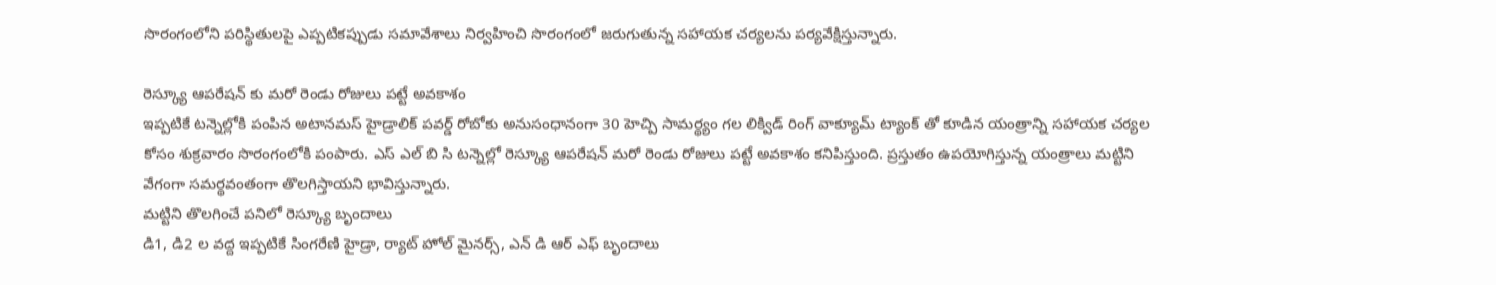సొరంగంలోని పరిస్థితులపై ఎప్పటికప్పుడు సమావేశాలు నిర్వహించి సొరంగంలో జరుగుతున్న సహాయక చర్యలను పర్యవేక్షిస్తున్నారు.

రెస్క్యూ ఆపరేషన్ కు మరో రెండు రోజులు పట్టే అవకాశం
ఇప్పటికే టన్నెల్లోకి పంపిన అటానమస్ హైడ్రాలిక్ పవర్డ్ రోబోకు అనుసంధానంగా 30 హెచ్పి సామర్థ్యం గల లిక్విడ్ రింగ్ వాక్యూమ్ ట్యాంక్ తో కూడిన యంత్రాన్ని సహాయక చర్యల కోసం శుక్రవారం సొరంగంలోకి పంపారు. ఎస్ ఎల్ బి సి టన్నెల్లో రెస్క్యూ ఆపరేషన్ మరో రెండు రోజులు పట్టే అవకాశం కనిపిస్తుంది. ప్రస్తుతం ఉపయోగిస్తున్న యంత్రాలు మట్టిని వేగంగా సమర్థవంతంగా తొలగిస్తాయని భావిస్తున్నారు.
మట్టిని తొలగించే పనిలో రెస్క్యూ బృందాలు
డి1, డి2 ల వద్ద ఇప్పటికే సింగరేణి హైడ్రా, ర్యాట్ హోల్ మైనర్స్, ఎన్ డి ఆర్ ఎఫ్ బృందాలు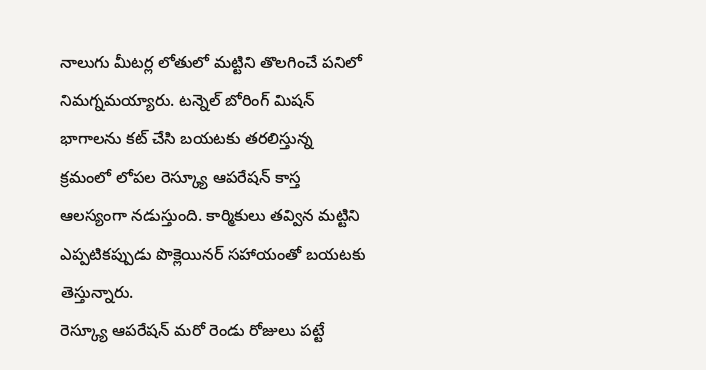నాలుగు మీటర్ల లోతులో మట్టిని తొలగించే పనిలో నిమగ్నమయ్యారు. టన్నెల్ బోరింగ్ మిషన్ భాగాలను కట్ చేసి బయటకు తరలిస్తున్న క్రమంలో లోపల రెస్క్యూ ఆపరేషన్ కాస్త ఆలస్యంగా నడుస్తుంది. కార్మికులు తవ్విన మట్టిని ఎప్పటికప్పుడు పొక్లెయినర్ సహాయంతో బయటకు తెస్తున్నారు.
రెస్క్యూ ఆపరేషన్ మరో రెండు రోజులు పట్టే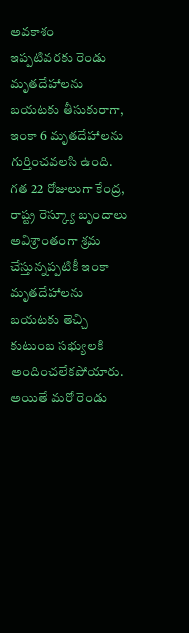అవకాశం
ఇప్పటివరకు రెండు మృతదేహాలను బయటకు తీసుకురాగా, ఇంకా 6 మృతదేహాలను గుర్తించవలసి ఉంది. గత 22 రోజులుగా కేంద్ర, రాష్ట్ర రెస్క్యూ బృందాలు అవిశ్రాంతంగా శ్రమ చేస్తున్నప్పటికీ ఇంకా మృతదేహాలను బయటకు తెచ్చి కుటుంబ సభ్యులకి అందించలేకపోయారు. అయితే మరో రెండు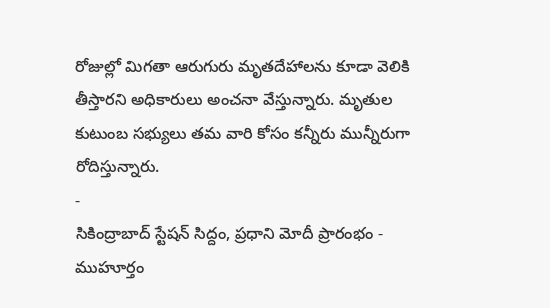రోజుల్లో మిగతా ఆరుగురు మృతదేహాలను కూడా వెలికి తీస్తారని అధికారులు అంచనా వేస్తున్నారు. మృతుల కుటుంబ సభ్యులు తమ వారి కోసం కన్నీరు మున్నీరుగా రోదిస్తున్నారు.
-
సికింద్రాబాద్ స్టేషన్ సిద్దం, ప్రధాని మోదీ ప్రారంభం - ముహూర్తం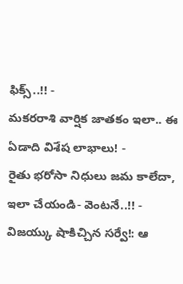ఫిక్స్..!! -
మకరరాశి వార్షిక జాతకం ఇలా.. ఈ ఏడాది విశేష లాభాలు! -
రైతు భరోసా నిధులు జమ కాలేదా, ఇలా చేయండి- వెంటనే..!! -
విజయ్కు షాకిచ్చిన సర్వే!: ఆ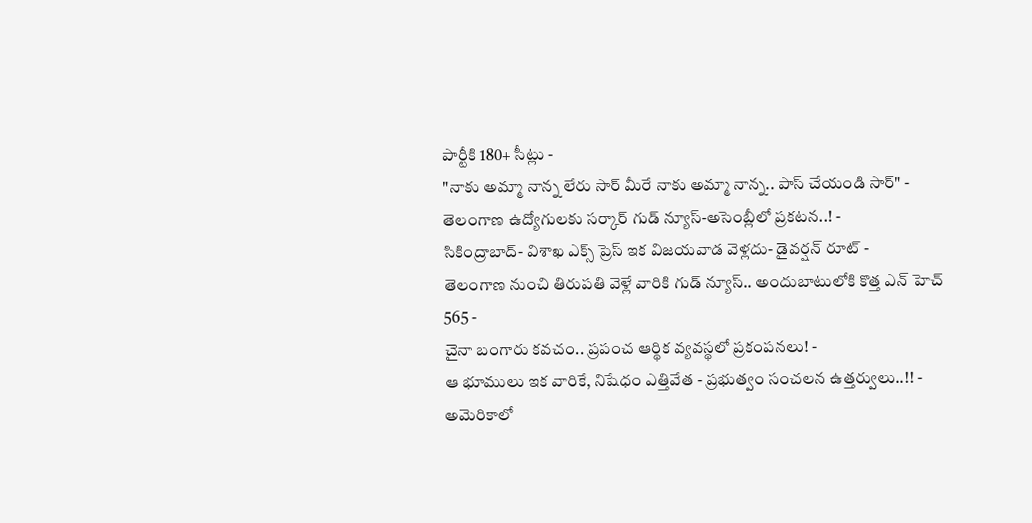పార్టీకి 180+ సీట్లు -
"నాకు అమ్మా నాన్న లేరు సార్ మీరే నాకు అమ్మా నాన్న.. పాస్ చేయండి సార్" -
తెలంగాణ ఉద్యోగులకు సర్కార్ గుడ్ న్యూస్-అసెంబ్లీలో ప్రకటన..! -
సికింద్రాబాద్- విశాఖ ఎక్స్ ప్రెస్ ఇక విజయవాడ వెళ్లదు- డైవర్షన్ రూట్ -
తెలంగాణ నుంచి తిరుపతి వెళ్లే వారికి గుడ్ న్యూస్.. అందుబాటులోకి కొత్త ఎన్ హెచ్ 565 -
చైనా బంగారు కవచం.. ప్రపంచ ఆర్థిక వ్యవస్థలో ప్రకంపనలు! -
ఆ భూములు ఇక వారికే, నిషేధం ఎత్తివేత - ప్రభుత్వం సంచలన ఉత్తర్వులు..!! -
అమెరికాలో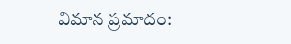విమాన ప్రమాదం: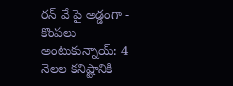రన్ వే పై అడ్డంగా -
కొంపలు అంటుకున్నాయ్: 4 నెలల కనిష్టానికి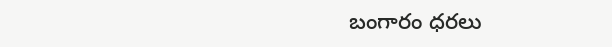బంగారం ధరలు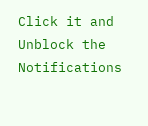Click it and Unblock the Notifications